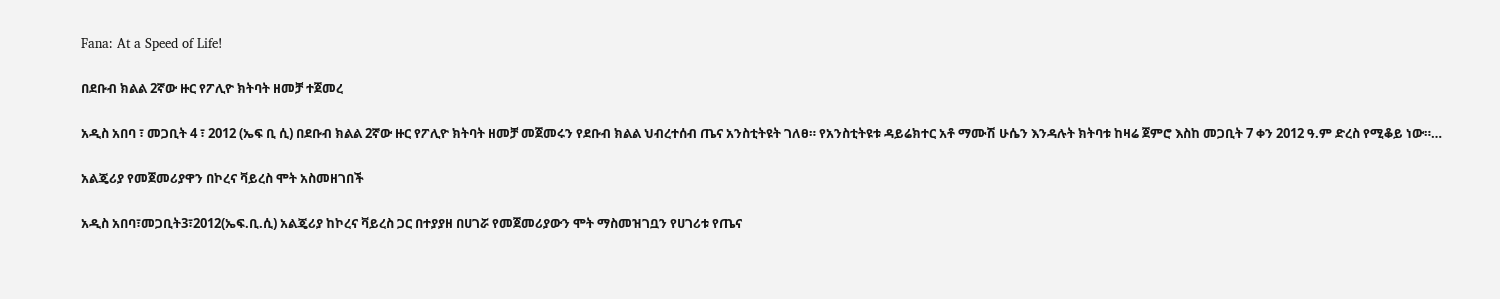Fana: At a Speed of Life!

በደቡብ ክልል 2ኛው ዙር የፖሊዮ ክትባት ዘመቻ ተጀመረ

አዲስ አበባ ፣ መጋቢት 4 ፣ 2012 (ኤፍ ቢ ሲ) በደቡብ ክልል 2ኛው ዙር የፖሊዮ ክትባት ዘመቻ መጀመሩን የደቡብ ክልል ህብረተሰብ ጤና አንስቲትዩት ገለፀ። የአንስቲትዩቱ ዳይሬክተር አቶ ማሙሽ ሁሴን እንዳሉት ክትባቱ ከዛሬ ጀምሮ እስከ መጋቢት 7 ቀን 2012 ዓ.ም ድረስ የሚቆይ ነው።…

አልጄሪያ የመጀመሪያዋን በኮረና ቫይረስ ሞት አስመዘገበች

አዲስ አበባ፣መጋቢት3፣2012(ኤፍ.ቢ.ሲ) አልጄሪያ ከኮረና ቫይረስ ጋር በተያያዘ በሀገሯ የመጀመሪያውን ሞት ማስመዝገቧን የሀገሪቱ የጤና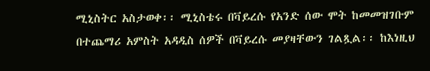ሚኒስትር አስታወቀ፡፡ ሚኒስቴሩ በቫይረሱ የአንድ ሰው ሞት ከመመዝገቡም በተጨማሪ አምስት አዳዲስ ሰዎች በቫይረሱ መያዛቸውን ገልጿል፡፡ ከእነዚህ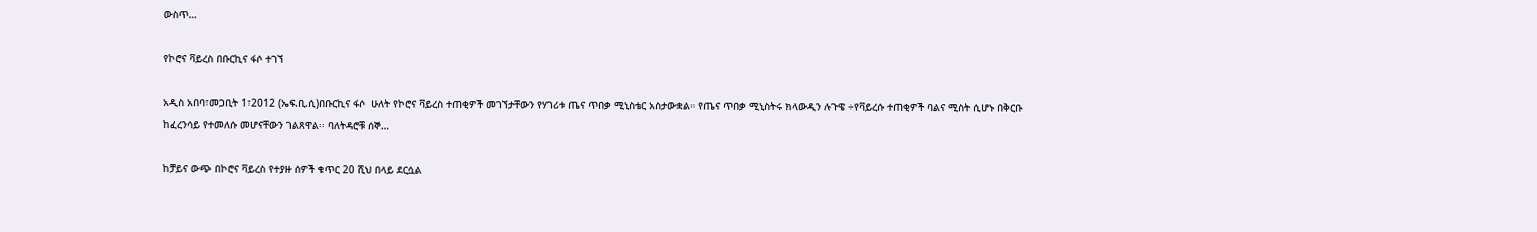ውስጥ…

የኮሮና ቫይረስ በቡርኪና ፋሶ ተገኘ

አዲስ አበባ፣መጋቢት 1፣2012 (ኤፍ.ቢ.ሲ)በቡርኪና ፋሶ  ሁለት የኮሮና ቫይረስ ተጠቂዎች መገኘታቸውን የሃገሪቱ ጤና ጥበቃ ሚኒስቴር አስታውቋል። የጤና ጥበቃ ሚኒስትሩ ክላውዲን ሉጉዌ ÷የቫይረሱ ተጠቂዎች ባልና ሚስት ሲሆኑ በቅርቡ ከፈረንሳይ የተመለሱ መሆናቸውን ገልጸዋል፡፡ ባለትዳሮቹ ሰኞ…

ከቻይና ውጭ በኮሮና ቫይረስ የተያዙ ሰዎች ቁጥር 20 ሺህ በላይ ደርሷል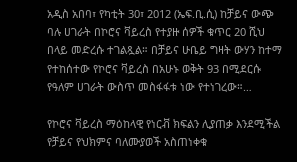አዲስ አበባ፣ የካቲት 30፣ 2012 (ኤፍ.ቢ.ሲ) ከቻይና ውጭ ባሉ ሀገራት በኮሮና ቫይረስ የተያዙ ሰዎች ቁጥር 20 ሺህ በላይ መድረሱ ተገልጿል። በቻይና ሁቤይ ግዛት ውሃን ከተማ የተከሰተው የኮሮና ቫይረስ በአሁኑ ወቅት 93 በሚደርሱ የዓለም ሀገራት ውስጥ መስፋፋቱ ነው የተነገረው።…

የኮሮና ቫይረስ ማዕከላዊ የነርቭ ክፍልን ሊያጠቃ እንደሚችል የቻይና የህክምና ባለሙያወች አስጠነቀቁ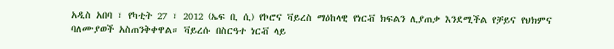አዲስ አበባ ፣ የካቲት 27 ፣ 2012 (ኤፍ ቢ ሲ) የኮሮና ቫይረስ ማዕከላዊ የነርቭ ክፍልን ሊያጠቃ እንደሚችል የቻይና የህክምና ባለሙያወች አስጠንቅቀዋል። ቫይረሱ በስርዓተ ነርቭ ላይ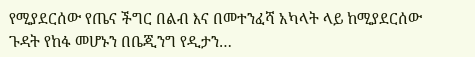የሚያደርሰው የጤና ችግር በልብ እና በመተንፈሻ አካላት ላይ ከሚያደርሰው ጉዳት የከፋ መሆኑን በቤጂንግ የዲታን…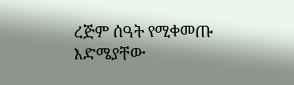ረጅም ሰዓት የሚቀመጡ እድሜያቸው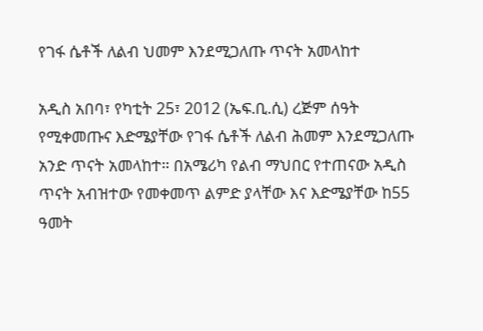የገፋ ሴቶች ለልብ ህመም እንደሚጋለጡ ጥናት አመላከተ

አዲስ አበባ፣ የካቲት 25፣ 2012 (ኤፍ.ቢ.ሲ) ረጅም ሰዓት የሚቀመጡና እድሜያቸው የገፋ ሴቶች ለልብ ሕመም እንደሚጋለጡ አንድ ጥናት አመላከተ። በአሜሪካ የልብ ማህበር የተጠናው አዲስ ጥናት አብዝተው የመቀመጥ ልምድ ያላቸው እና እድሜያቸው ከ55 ዓመት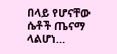በላይ የሆናቸው ሴቶች ጤናማ ላልሆነ…